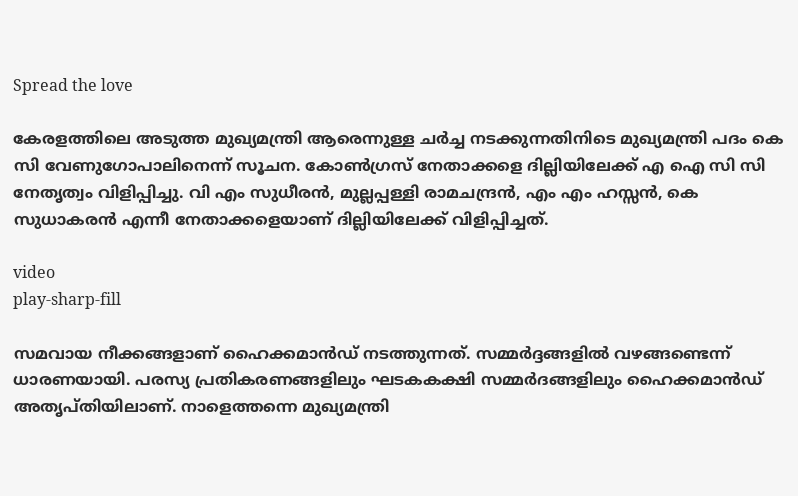Spread the love

കേരളത്തിലെ അടുത്ത മുഖ്യമന്ത്രി ആരെന്നുള്ള ചർച്ച നടക്കുന്നതിനിടെ മുഖ്യമന്ത്രി പദം കെ സി വേണുഗോപാലിനെന്ന് സൂചന. കോണ്‍ഗ്രസ് നേതാക്കളെ ദില്ലിയിലേക്ക് എ ഐ സി സി നേതൃത്വം വിളിപ്പിച്ചു. വി എം സുധീര‍ൻ, മുല്ലപ്പ‍ള്ളി രാമചന്ദ്രൻ, എം എം ഹസ്സൻ, കെ സുധാകരൻ എന്നീ നേതാക്കളെയാണ് ദില്ലിയിലേക്ക് വിളിപ്പിച്ചത്.

video
play-sharp-fill

സമവായ നീക്കങ്ങളാണ് ഹൈക്കമാൻഡ് നടത്തുന്നത്. സമ്മർദ്ദങ്ങളില്‍ വഴങ്ങണ്ടെന്ന് ധാരണയായി. പരസ്യ പ്രതികരണങ്ങളിലും ഘടകകക്ഷി സമ്മർദങ്ങളിലും ഹൈക്കമാൻഡ് അതൃപ്തിയിലാണ്. നാളെത്തന്നെ മുഖ്യമന്ത്രി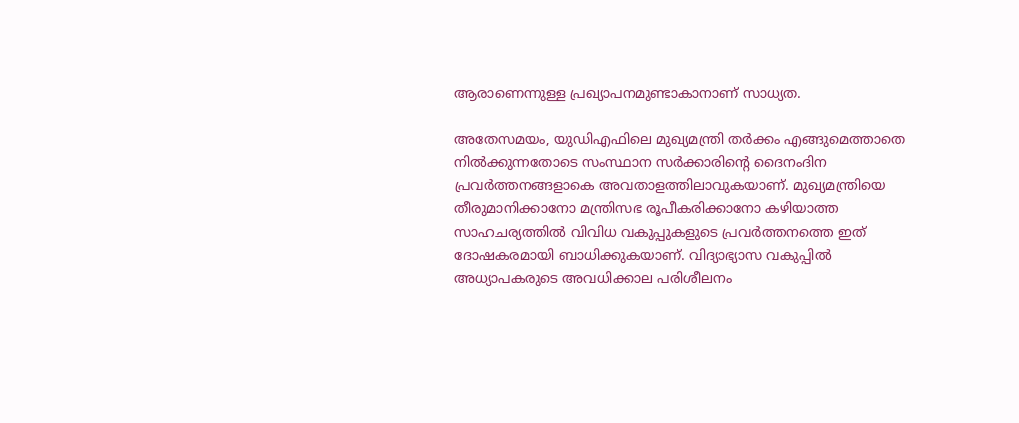ആരാണെന്നുള്ള പ്രഖ്യാപനമുണ്ടാകാനാണ് സാധ്യത.

അതേസമയം, യുഡിഎഫിലെ മുഖ്യമന്ത്രി തർക്കം എങ്ങുമെത്താതെ നില്‍ക്കുന്നതോടെ സംസ്ഥാന സർക്കാരിന്റെ ദൈനംദിന പ്രവർത്തനങ്ങളാകെ അവതാളത്തിലാവുകയാണ്. മുഖ്യമന്ത്രിയെ തീരുമാനിക്കാനോ മന്ത്രിസഭ രൂപീകരിക്കാനോ കഴിയാത്ത സാഹചര്യത്തില്‍ വിവിധ വകുപ്പുകളുടെ പ്രവർത്തനത്തെ ഇത് ദോഷകരമായി ബാധിക്കുകയാണ്. വിദ്യാഭ്യാസ വകുപ്പില്‍ അധ്യാപകരുടെ അവധിക്കാല പരിശീലനം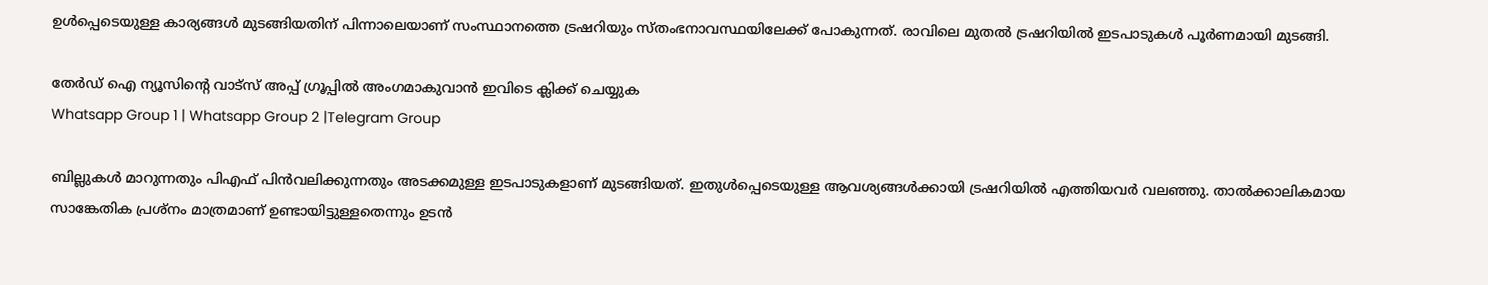ഉള്‍പ്പെടെയുള്ള കാര്യങ്ങള്‍ മുടങ്ങിയതിന് പിന്നാലെയാണ് സംസ്ഥാനത്തെ ട്രഷറിയും സ്തംഭനാവസ്ഥയിലേക്ക് പോകുന്നത്. രാവിലെ മുതല്‍ ട്രഷറിയില്‍ ഇടപാടുകള്‍ പൂർണമായി മുടങ്ങി.

തേർഡ് ഐ ന്യൂസിന്റെ വാട്സ് അപ്പ് ഗ്രൂപ്പിൽ അംഗമാകുവാൻ ഇവിടെ ക്ലിക്ക് ചെയ്യുക
Whatsapp Group 1 | Whatsapp Group 2 |Telegram Group

ബില്ലുകള്‍ മാറുന്നതും പിഎഫ് പിൻവലിക്കുന്നതും അടക്കമുള്ള ഇടപാടുകളാണ് മുടങ്ങിയത്. ഇതുള്‍പ്പെടെയുള്ള ആവശ്യങ്ങള്‍ക്കായി ട്രഷറിയില്‍ എത്തിയവർ വലഞ്ഞു. താല്‍ക്കാലികമായ സാങ്കേതിക പ്രശ്നം മാത്രമാണ് ഉണ്ടായിട്ടുള്ളതെന്നും ഉടൻ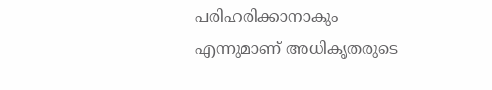പരിഹരിക്കാനാകും എന്നുമാണ് അധികൃതരുടെ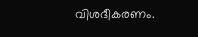വിശദീകരണം.